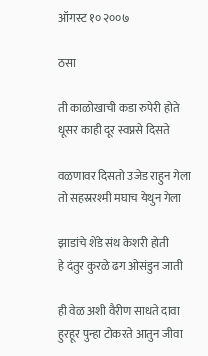ऑगस्ट १० २००७

ठसा

ती काळोखाची कडा रुपेरी होते
धूसर काही दूर स्वप्नसे दिसते

वळणावर दिसतो उजेड राहुन गेला
तो सहस्ररश्मी मघाच येथुन गेला

झाडांचे शेंडे संथ केशरी होती
हे दंतुर कुरळे ढग ओसंडुन जाती

ही वेळ अशी वैरीण साधते दावा
हुरहूर पुन्हा टोकरते आतुन जीवा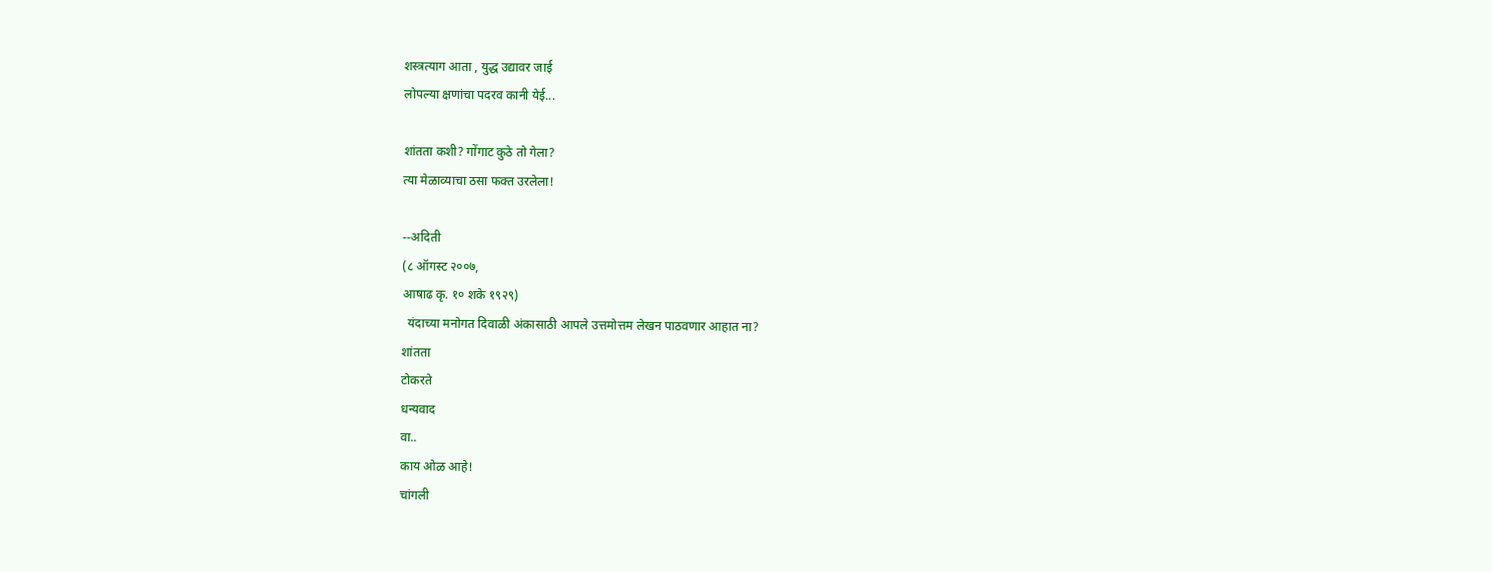शस्त्रत्याग आता , युद्ध उद्यावर जाई
लोपल्या क्षणांचा पदरव कानी येई...

शांतता कशी? गोंगाट कुठे तो गेला?
त्या मेळाव्याचा ठसा फक्त उरलेला!

--अदिती
(८ ऑगस्ट २००७,
आषाढ कृ. १० शके १९२९)
  यंदाच्या मनोगत दिवाळी अंकासाठी आपले उत्तमोत्तम लेखन पाठवणार आहात ना?
शांतता
टोकरते
धन्यवाद
वा..
काय ओळ आहे!
चांगली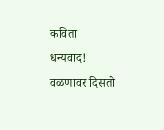कविता
धन्यवाद!
वळणावर दिसतो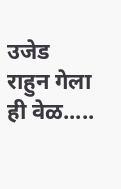उजेड राहुन गेला
ही वेळ.....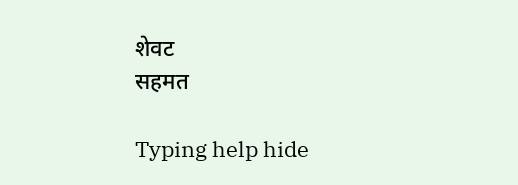शेवट
सहमत

Typing help hide